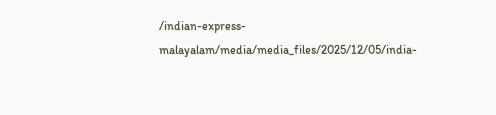/indian-express-malayalam/media/media_files/2025/12/05/india-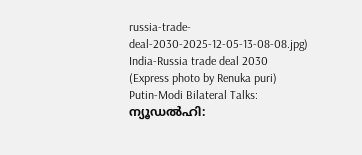russia-trade-deal-2030-2025-12-05-13-08-08.jpg)
India-Russia trade deal 2030 (Express photo by Renuka puri)
Putin-Modi Bilateral Talks: ന്യൂഡൽഹി: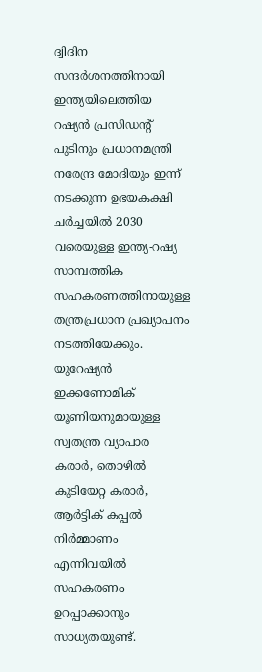ദ്വിദിന സന്ദർശനത്തിനായി ഇന്ത്യയിലെത്തിയ റഷ്യൻ പ്രസിഡന്റ് പുടിനും പ്രധാനമന്ത്രി നരേന്ദ്ര മോദിയും ഇന്ന് നടക്കുന്ന ഉഭയകക്ഷി ചർച്ചയിൽ 2030 വരെയുള്ള ഇന്ത്യ-റഷ്യ സാമ്പത്തിക സഹകരണത്തിനായുള്ള തന്ത്രപ്രധാന പ്രഖ്യാപനം നടത്തിയേക്കും. യുറേഷ്യൻ ഇക്കണോമിക് യൂണിയനുമായുള്ള സ്വതന്ത്ര വ്യാപാര കരാർ, തൊഴിൽ കുടിയേറ്റ കരാർ, ആർട്ടിക് കപ്പൽ നിർമ്മാണം എന്നിവയിൽ സഹകരണം ഉറപ്പാക്കാനും സാധ്യതയുണ്ട്.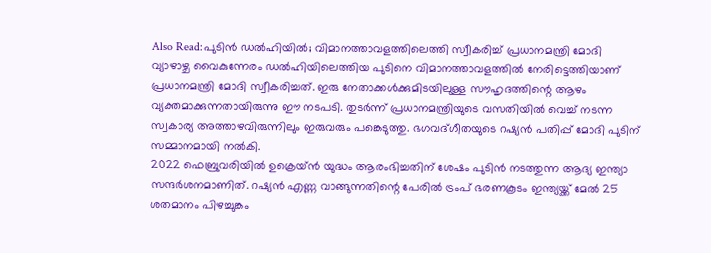Also Read:പുടിൻ ഡൽഹിയിൽ; വിമാനത്താവളത്തിലെത്തി സ്വീകരിച്ച് പ്രധാനമന്ത്രി മോദി
വ്യാഴാഴ്ച വൈകുന്നേരം ഡൽഹിയിലെത്തിയ പുടിനെ വിമാനത്താവളത്തിൽ നേരിട്ടെത്തിയാണ് പ്രധാനമന്ത്രി മോദി സ്വീകരിച്ചത്. ഇരു നേതാക്കൾക്കുമിടയിലുള്ള സൗഹൃദത്തിന്റെ ആഴം വ്യക്തമാക്കുന്നതായിരുന്നു ഈ നടപടി. തുടർന്ന് പ്രധാനമന്ത്രിയുടെ വസതിയിൽ വെച്ച് നടന്ന സ്വകാര്യ അത്താഴവിരുന്നിലും ഇരുവരും പങ്കെടുത്തു. ഭഗവദ്ഗീതയുടെ റഷ്യൻ പതിപ്പ് മോദി പുടിന് സമ്മാനമായി നൽകി.
2022 ഫെബ്രുവരിയിൽ ഉക്രെയ്ൻ യുദ്ധം ആരംഭിച്ചതിന് ശേഷം പുടിൻ നടത്തുന്ന ആദ്യ ഇന്ത്യാ സന്ദർശനമാണിത്. റഷ്യൻ എണ്ണ വാങ്ങുന്നതിന്റെ പേരിൽ ട്രംപ് ഭരണകൂടം ഇന്ത്യയ്ക്ക് മേൽ 25 ശതമാനം പിഴച്ചുങ്കം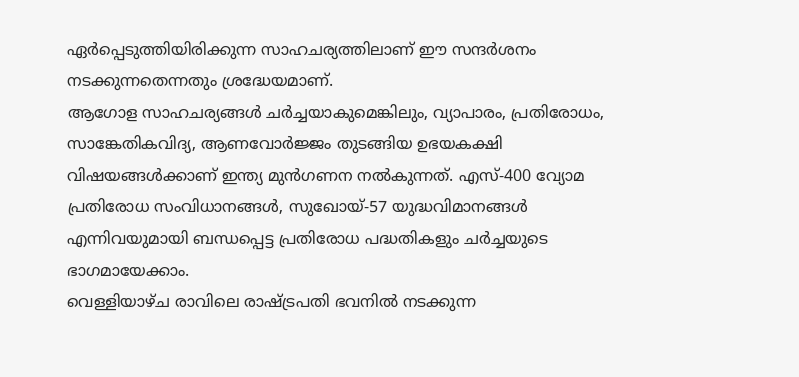ഏർപ്പെടുത്തിയിരിക്കുന്ന സാഹചര്യത്തിലാണ് ഈ സന്ദർശനം നടക്കുന്നതെന്നതും ശ്രദ്ധേയമാണ്.
ആഗോള സാഹചര്യങ്ങൾ ചർച്ചയാകുമെങ്കിലും, വ്യാപാരം, പ്രതിരോധം, സാങ്കേതികവിദ്യ, ആണവോർജ്ജം തുടങ്ങിയ ഉഭയകക്ഷി വിഷയങ്ങൾക്കാണ് ഇന്ത്യ മുൻഗണന നൽകുന്നത്. എസ്-400 വ്യോമ പ്രതിരോധ സംവിധാനങ്ങൾ, സുഖോയ്-57 യുദ്ധവിമാനങ്ങൾ എന്നിവയുമായി ബന്ധപ്പെട്ട പ്രതിരോധ പദ്ധതികളും ചർച്ചയുടെ ഭാഗമായേക്കാം.
വെള്ളിയാഴ്ച രാവിലെ രാഷ്ട്രപതി ഭവനിൽ നടക്കുന്ന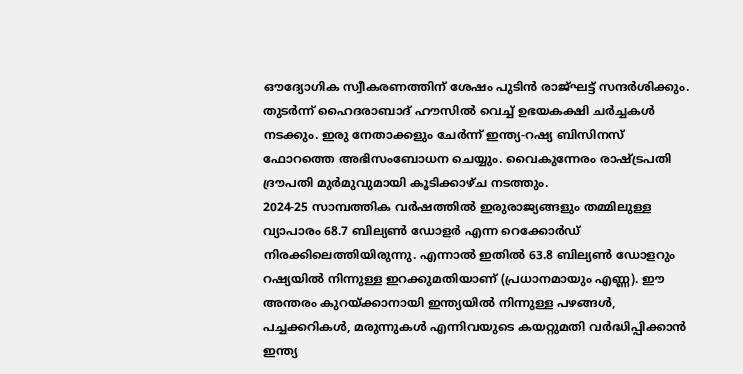ഔദ്യോഗിക സ്വീകരണത്തിന് ശേഷം പുടിൻ രാജ്ഘട്ട് സന്ദർശിക്കും. തുടർന്ന് ഹൈദരാബാദ് ഹൗസിൽ വെച്ച് ഉഭയകക്ഷി ചർച്ചകൾ നടക്കും. ഇരു നേതാക്കളും ചേർന്ന് ഇന്ത്യ-റഷ്യ ബിസിനസ് ഫോറത്തെ അഭിസംബോധന ചെയ്യും. വൈകുന്നേരം രാഷ്ട്രപതി ദ്രൗപതി മുർമുവുമായി കൂടിക്കാഴ്ച നടത്തും.
2024-25 സാമ്പത്തിക വർഷത്തിൽ ഇരുരാജ്യങ്ങളും തമ്മിലുള്ള വ്യാപാരം 68.7 ബില്യൺ ഡോളർ എന്ന റെക്കോർഡ് നിരക്കിലെത്തിയിരുന്നു. എന്നാൽ ഇതിൽ 63.8 ബില്യൺ ഡോളറും റഷ്യയിൽ നിന്നുള്ള ഇറക്കുമതിയാണ് (പ്രധാനമായും എണ്ണ). ഈ അന്തരം കുറയ്ക്കാനായി ഇന്ത്യയിൽ നിന്നുള്ള പഴങ്ങൾ, പച്ചക്കറികൾ, മരുന്നുകൾ എന്നിവയുടെ കയറ്റുമതി വർദ്ധിപ്പിക്കാൻ ഇന്ത്യ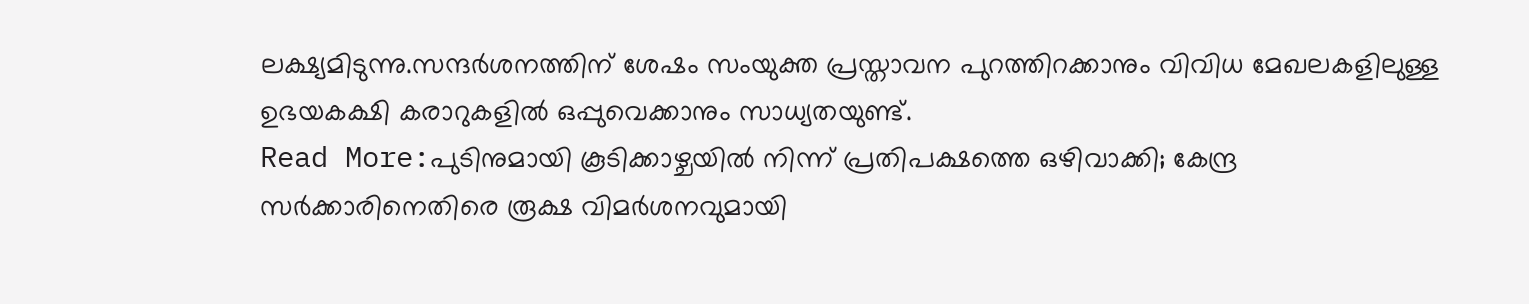ലക്ഷ്യമിടുന്നു.സന്ദർശനത്തിന് ശേഷം സംയുക്ത പ്രസ്താവന പുറത്തിറക്കാനും വിവിധ മേഖലകളിലുള്ള ഉഭയകക്ഷി കരാറുകളിൽ ഒപ്പുവെക്കാനും സാധ്യതയുണ്ട്.
Read More:പുടിനുമായി കൂടിക്കാഴ്ചയിൽ നിന്ന് പ്രതിപക്ഷത്തെ ഒഴിവാക്കി; കേന്ദ്ര സർക്കാരിനെതിരെ രൂക്ഷ വിമർശനവുമായി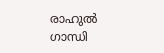രാഹുൽ ഗാന്ധി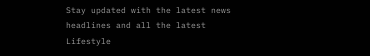Stay updated with the latest news headlines and all the latest Lifestyle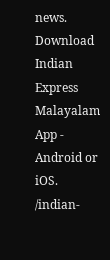news. Download Indian Express Malayalam App - Android or iOS.
/indian-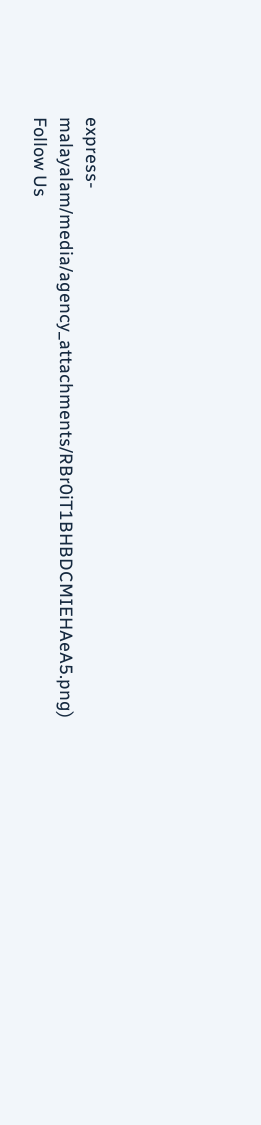express-malayalam/media/agency_attachments/RBr0iT1BHBDCMIEHAeA5.png)
Follow Us